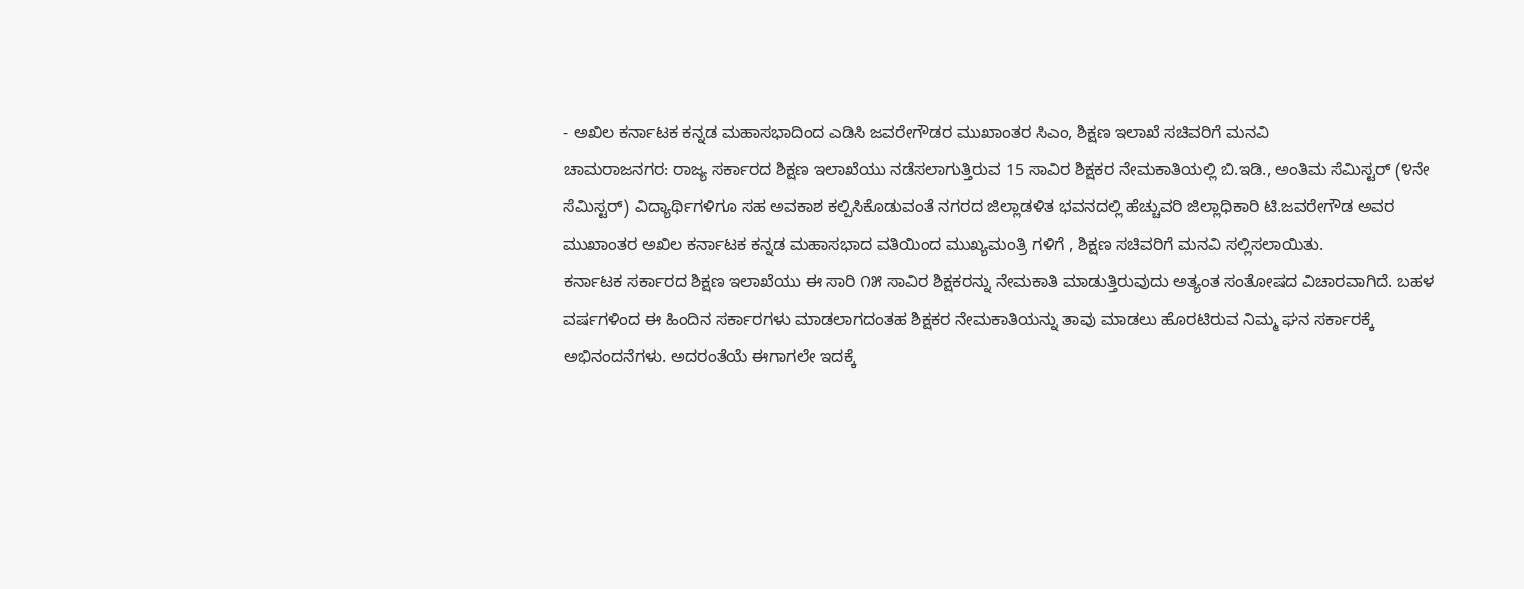- ಅಖಿಲ ಕರ್ನಾಟಕ ಕನ್ನಡ ಮಹಾಸಭಾದಿಂದ ಎಡಿಸಿ ಜವರೇಗೌಡರ ಮುಖಾಂತರ ಸಿಎಂ, ಶಿಕ್ಷಣ ಇಲಾಖೆ ಸಚಿವರಿಗೆ ಮನವಿ
ಚಾಮರಾಜನಗರ: ರಾಜ್ಯ ಸರ್ಕಾರದ ಶಿಕ್ಷಣ ಇಲಾಖೆಯು ನಡೆಸಲಾಗುತ್ತಿರುವ 15 ಸಾವಿರ ಶಿಕ್ಷಕರ ನೇಮಕಾತಿಯಲ್ಲಿ ಬಿ.ಇಡಿ., ಅಂತಿಮ ಸೆಮಿಸ್ಟರ್ (೪ನೇ ಸೆಮಿಸ್ಟರ್) ವಿದ್ಯಾರ್ಥಿಗಳಿಗೂ ಸಹ ಅವಕಾಶ ಕಲ್ಪಿಸಿಕೊಡುವಂತೆ ನಗರದ ಜಿಲ್ಲಾಡಳಿತ ಭವನದಲ್ಲಿ ಹೆಚ್ಚುವರಿ ಜಿಲ್ಲಾಧಿಕಾರಿ ಟಿ.ಜವರೇಗೌಡ ಅವರ ಮುಖಾಂತರ ಅಖಿಲ ಕರ್ನಾಟಕ ಕನ್ನಡ ಮಹಾಸಭಾದ ವತಿಯಿಂದ ಮುಖ್ಯಮಂತ್ರಿ ಗಳಿಗೆ , ಶಿಕ್ಷಣ ಸಚಿವರಿಗೆ ಮನವಿ ಸಲ್ಲಿಸಲಾಯಿತು.
ಕರ್ನಾಟಕ ಸರ್ಕಾರದ ಶಿಕ್ಷಣ ಇಲಾಖೆಯು ಈ ಸಾರಿ ೧೫ ಸಾವಿರ ಶಿಕ್ಷಕರನ್ನು ನೇಮಕಾತಿ ಮಾಡುತ್ತಿರುವುದು ಅತ್ಯಂತ ಸಂತೋಷದ ವಿಚಾರವಾಗಿದೆ. ಬಹಳ ವರ್ಷಗಳಿಂದ ಈ ಹಿಂದಿನ ಸರ್ಕಾರಗಳು ಮಾಡಲಾಗದಂತಹ ಶಿಕ್ಷಕರ ನೇಮಕಾತಿಯನ್ನು ತಾವು ಮಾಡಲು ಹೊರಟಿರುವ ನಿಮ್ಮ ಘನ ಸರ್ಕಾರಕ್ಕೆ ಅಭಿನಂದನೆಗಳು. ಅದರಂತೆಯೆ ಈಗಾಗಲೇ ಇದಕ್ಕೆ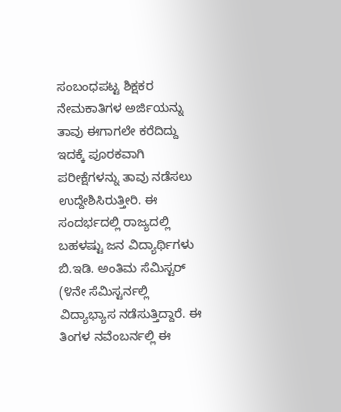ಸಂಬಂಧಪಟ್ಟ ಶಿಕ್ಷಕರ ನೇಮಕಾತಿಗಳ ಅರ್ಜಿಯನ್ನು ತಾವು ಈಗಾಗಲೇ ಕರೆದಿದ್ದು ಇದಕ್ಕೆ ಪೂರಕವಾಗಿ ಪರೀಕ್ಷೆಗಳನ್ನು ತಾವು ನಡೆಸಲು ಉದ್ದೇಶಿಸಿರುತ್ತೀರಿ. ಈ ಸಂದರ್ಭದಲ್ಲಿ ರಾಜ್ಯದಲ್ಲಿ ಬಹಳಷ್ಟು ಜನ ವಿದ್ಯಾರ್ಥಿಗಳು ಬಿ.ಇಡಿ. ಅಂತಿಮ ಸೆಮಿಸ್ಟರ್ (೪ನೇ ಸೆಮಿಸ್ಟರ್ನಲ್ಲಿ ವಿದ್ಯಾಭ್ಯಾಸ ನಡೆಸುತ್ತಿದ್ದಾರೆ. ಈ ತಿಂಗಳ ನವೆಂಬರ್ನಲ್ಲಿ ಈ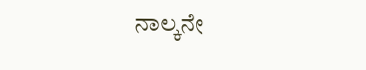ನಾಲ್ಕನೇ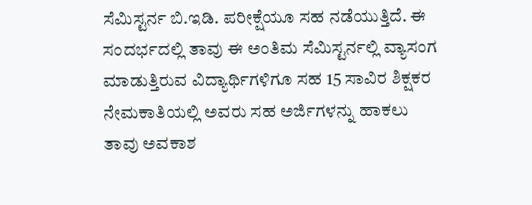ಸೆಮಿಸ್ಟರ್ನ ಬಿ.ಇಡಿ. ಪರೀಕ್ಷೆಯೂ ಸಹ ನಡೆಯುತ್ತಿದೆ. ಈ ಸಂದರ್ಭದಲ್ಲಿ ತಾವು ಈ ಅಂತಿಮ ಸೆಮಿಸ್ಟರ್ನಲ್ಲಿ ವ್ಯಾಸಂಗ ಮಾಡುತ್ತಿರುವ ವಿದ್ಯಾರ್ಥಿಗಳಿಗೂ ಸಹ 15 ಸಾವಿರ ಶಿಕ್ಷಕರ ನೇಮಕಾತಿಯಲ್ಲಿ ಅವರು ಸಹ ಅರ್ಜಿಗಳನ್ನು ಹಾಕಲು ತಾವು ಅವಕಾಶ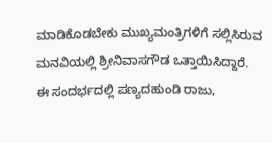ಮಾಡಿಕೊಡಬೇಕು ಮುಖ್ಯಮಂತ್ರಿಗಳಿಗೆ ಸಲ್ಲಿಸಿರುವ ಮನವಿಯಲ್ಲಿ ಶ್ರೀನಿವಾಸಗೌಡ ಒತ್ತಾಯಿಸಿದ್ದಾರೆ.
ಈ ಸಂದರ್ಭದಲ್ಲಿ ಪಣ್ಯದಹುಂಡಿ ರಾಜು,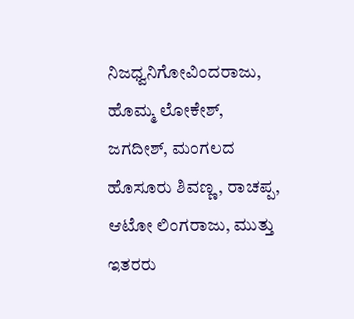ನಿಜಧ್ವನಿಗೋವಿಂದರಾಜು, ಹೊಮ್ಮ ಲೋಕೇಶ್, ಜಗದೀಶ್, ಮಂಗಲದ ಹೊಸೂರು ಶಿವಣ್ಣ, ರಾಚಪ್ಪ, ಆಟೋ ಲಿಂಗರಾಜು, ಮುತ್ತು ಇತರರು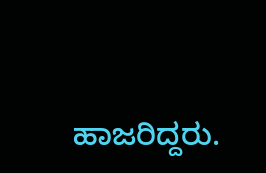ಹಾಜರಿದ್ದರು.